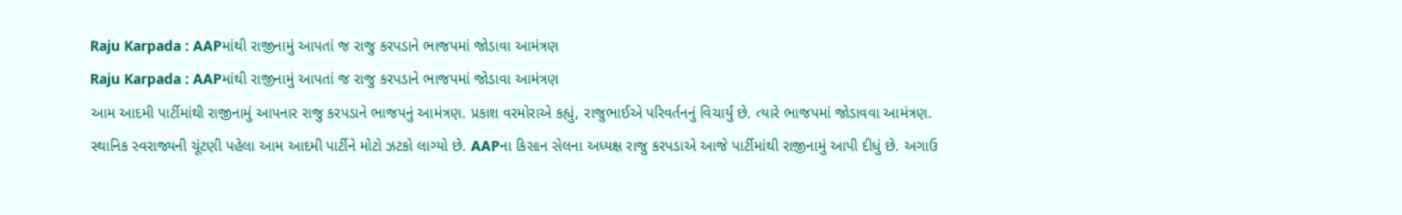Raju Karpada : AAPમાંથી રાજીનામું આપતાં જ રાજુ કરપડાને ભાજપમાં જોડાવા આમંત્રણ
Raju Karpada : AAPમાંથી રાજીનામું આપતાં જ રાજુ કરપડાને ભાજપમાં જોડાવા આમંત્રણ
આમ આદમી પાર્ટીમાંથી રાજીનામું આપનાર રાજુ કરપડાને ભાજપનું આમંત્રણ. પ્રકાશ વરમોરાએ કહ્યું, રાજુભાઈએ પરિવર્તનનું વિચાર્યું છે. ત્યારે ભાજપમાં જોડાવવા આમંત્રણ.
સ્થાનિક સ્વરાજ્યની ચૂંટણી પહેલા આમ આદમી પાર્ટીને મોટો ઝટકો લાગ્યો છે. AAPના કિસાન સેલના અધ્યક્ષ રાજુ કરપડાએ આજે પાર્ટીમાંથી રાજીનામું આપી દીધું છે. અગાઉ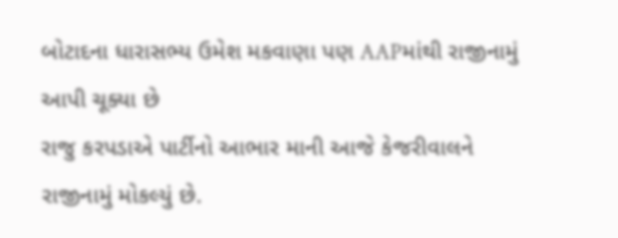બોટાદના ધારાસભ્ય ઉમેશ મકવાણા પણ AAPમાંથી રાજીનામું આપી ચૂક્યા છે
રાજુ કરપડાએ પાર્ટીનો આભાર માની આજે કેજરીવાલને રાજીનામું મોકલ્યું છે.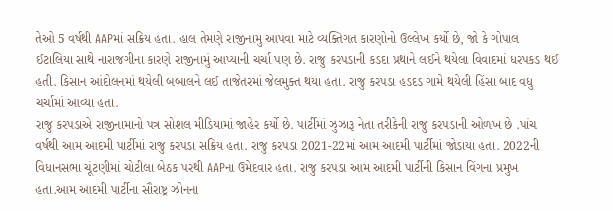તેઓ 5 વર્ષથી AAPમાં સક્રિય હતા. હાલ તેમણે રાજીનામુ આપવા માટે વ્યક્તિગત કારણોનો ઉલ્લેખ કર્યો છે, જો કે ગોપાલ ઈટાલિયા સાથે નારાજગીના કારણે રાજીનામું આપ્યાની ચર્ચા પણ છે. રાજુ કરપડાની કડદા પ્રથાને લઈને થયેલા વિવાદમાં ધરપકડ થઈ હતી. કિસાન આંદોલનમાં થયેલી બબાલને લઈ તાજેતરમાં જેલમુક્ત થયા હતા. રાજુ કરપડા હડદડ ગામે થયેલી હિંસા બાદ વધુ ચર્ચામાં આવ્યા હતા.
રાજુ કરપડાએ રાજીનામાનો પત્ર સોશલ મીડિયામાં જાહેર કર્યો છે. પાર્ટીમાં ઝુઝારૂ નેતા તરીકેની રાજુ કરપડાની ઓળખ છે .પાંચ વર્ષથી આમ આદમી પાર્ટીમાં રાજુ કરપડા સક્રિય હતા. રાજુ કરપડા 2021-22માં આમ આદમી પાર્ટીમાં જોડાયા હતા. 2022ની વિધાનસભા ચૂંટણીમાં ચોટીલા બેઠક પરથી AAPના ઉમેદવાર હતા. રાજુ કરપડા આમ આદમી પાર્ટીની કિસાન વિંગના પ્રમુખ હતા.આમ આદમી પાર્ટીના સૌરાષ્ટ્ર ઝોનના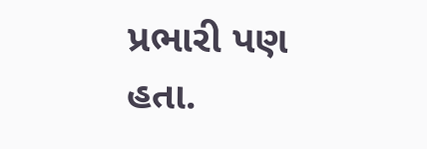પ્રભારી પણ હતા.